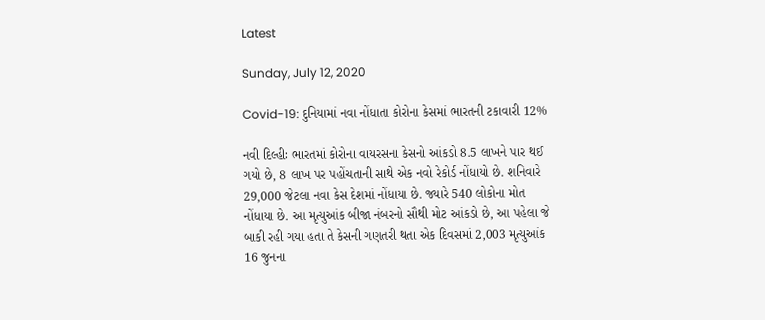Latest

Sunday, July 12, 2020

Covid-19: દુનિયામાં નવા નોંધાતા કોરોના કેસમાં ભારતની ટકાવારી 12%

નવી દિલ્હીઃ ભારતમાં કોરોના વાયરસના કેસનો આંકડો 8.5 લાખને પાર થઈ ગયો છે, 8 લાખ પર પહોંચતાની સાથે એક નવો રેકોર્ડ નોંધાયો છે. શનિવારે 29,000 જેટલા નવા કેસ દેશમાં નોંધાયા છે. જ્યારે 540 લોકોના મોત નોંધાયા છે. આ મૃત્યુઆંક બીજા નંબરનો સૌથી મોટ આંકડો છે, આ પહેલા જે બાકી રહી ગયા હતા તે કેસની ગણતરી થતા એક દિવસમાં 2,003 મૃત્યુઆંક 16 જુનના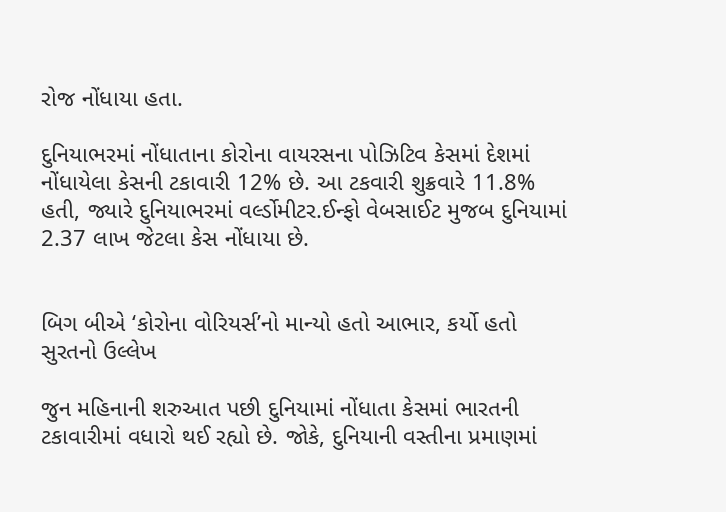રોજ નોંધાયા હતા.

દુનિયાભરમાં નોંધાતાના કોરોના વાયરસના પોઝિટિવ કેસમાં દેશમાં નોંધાયેલા કેસની ટકાવારી 12% છે. આ ટકવારી શુક્રવારે 11.8% હતી, જ્યારે દુનિયાભરમાં વર્લ્ડોમીટર.ઈન્ફો વેબસાઈટ મુજબ દુનિયામાં 2.37 લાખ જેટલા કેસ નોંધાયા છે.


બિગ બીએ ‘કોરોના વોરિયર્સ’નો માન્યો હતો આભાર, કર્યો હતો સુરતનો ઉલ્લેખ

જુન મહિનાની શરુઆત પછી દુનિયામાં નોંધાતા કેસમાં ભારતની ટકાવારીમાં વધારો થઈ રહ્યો છે. જોકે, દુનિયાની વસ્તીના પ્રમાણમાં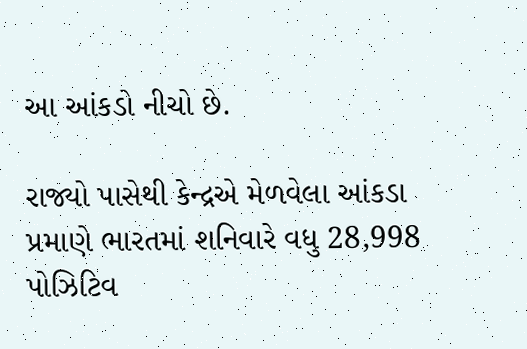આ આંકડો નીચો છે.

રાજ્યો પાસેથી કેન્દ્રએ મેળવેલા આંકડા પ્રમાણે ભારતમાં શનિવારે વધુ 28,998 પોઝિટિવ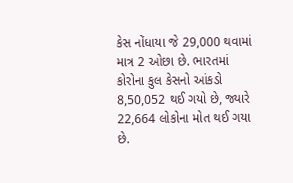કેસ નોંધાયા જે 29,000 થવામાં માત્ર 2 ઓછા છે. ભારતમાં કોરોના કુલ કેસનો આંકડો 8,50,052 થઈ ગયો છે, જ્યારે 22,664 લોકોના મોત થઈ ગયા છે.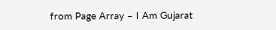from Page Array – I Am Gujarat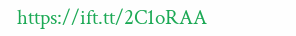https://ift.tt/2C1oRAA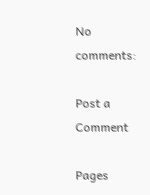No comments:

Post a Comment

Pages